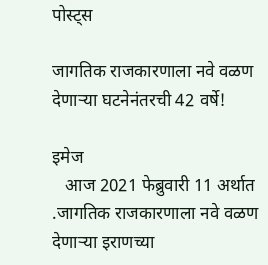पोस्ट्स

जागतिक राजकारणाला नवे वळण देणाऱ्या घटनेनंतरची 42 वर्षे!

इमेज
   आज 2021 फेब्रुवारी 11 अर्थात .जागतिक राजकारणाला नवे वळण देणाऱ्या इराणच्या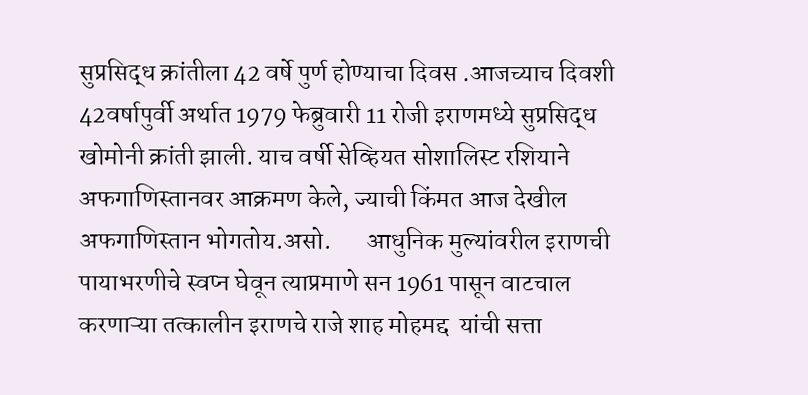सुप्रसिद्ध क्रांतीला 42 वर्षे पुर्ण होण्याचा दिवस .आजच्याच दिवशी 42वर्षापुर्वी अर्थात 1979 फेब्रुवारी 11 रोजी इराणमध्ये सुप्रसिद्ध खोमोनी क्रांती झाली. याच वर्षी सेव्हियत सोशालिस्ट रशियाने अफगाणिस्तानवर आक्रमण केले, ज्याची किंमत आज देखील अफगाणिस्तान भोगतोय.असो.       आधुनिक मुल्यांवरील इराणची पायाभरणीचे स्वप्न घेवून त्याप्रमाणे सन 1961 पासून वाटचाल करणाऱ्या तत्कालीन इराणचे राजे शाह मोहमद्द  यांची सत्ता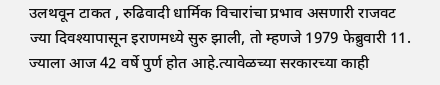उलथवून टाकत , रुढिवादी धार्मिक विचारांचा प्रभाव असणारी राजवट ज्या दिवश्यापासून इराणमध्ये सुरु झाली, तो म्हणजे 1979 फेब्रुवारी 11. ज्याला आज 42 वर्षे पुर्ण होत आहे.त्यावेळच्या सरकारच्या काही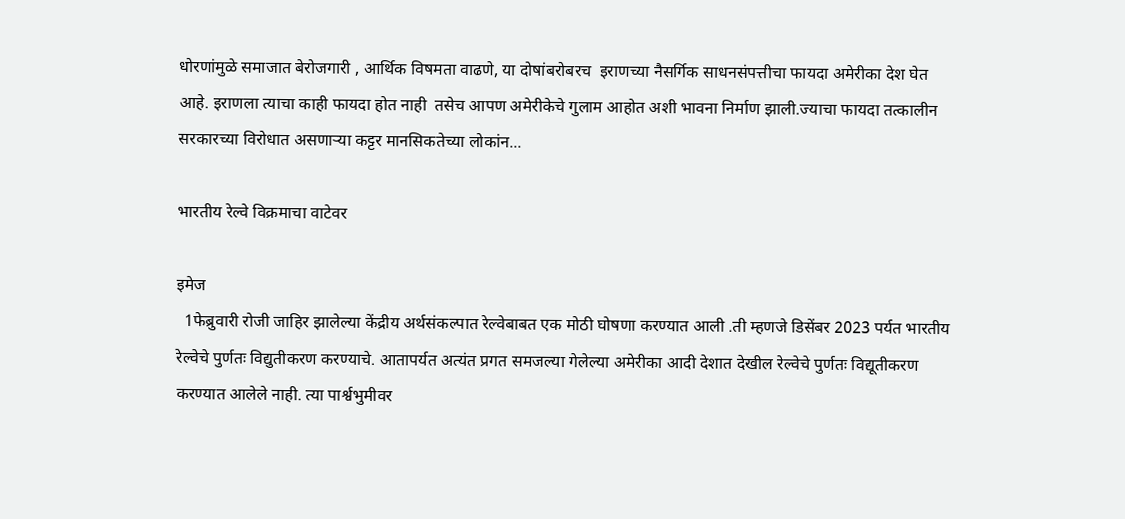धोरणांमुळे समाजात बेरोजगारी , आर्थिक विषमता वाढणे, या दोषांबरोबरच  इराणच्या नैसर्गिक साधनसंपत्तीचा फायदा अमेरीका देश घेत आहे. इराणला त्याचा काही फायदा होत नाही  तसेच आपण अमेरीकेचे गुलाम आहोत अशी भावना निर्माण झाली.ज्याचा फायदा तत्कालीन सरकारच्या विरोधात असणाऱ्या कट्टर मानसिकतेच्या लोकांन...

भारतीय रेल्वे विक्रमाचा वाटेवर

इमेज
  1फेब्रुवारी रोजी जाहिर झालेल्या केंद्रीय अर्थसंकल्पात रेल्वेबाबत एक मोठी घोषणा करण्यात आली .ती म्हणजे डिसेंबर 2023 पर्यत भारतीय रेल्वेचे पुर्णतः विद्युतीकरण करण्याचे. आतापर्यत अत्यंत प्रगत समजल्या गेलेल्या अमेरीका आदी देशात देखील रेल्वेचे पुर्णतः विद्यूतीकरण करण्यात आलेले नाही. त्या पार्श्वभुमीवर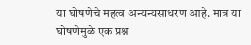या घोषणेचे महत्व अन्यन्यसाधरण आहे. मात्र या घोषणेमुळे एक प्रश्न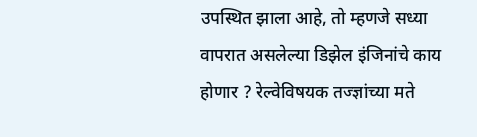उपस्थित झाला आहे, तो म्हणजे सध्या वापरात असलेल्या डिझेल इंजिनांचे काय होणार ? रेल्वेविषयक तज्ज्ञांच्या मते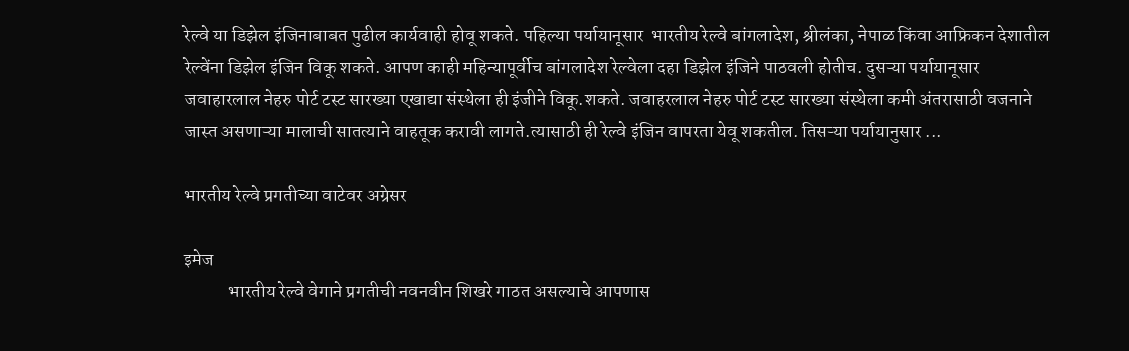रेल्वे या डिझेल इंजिनाबाबत पुढील कार्यवाही होवू शकते. पहिल्या पर्यायानूसार  भारतीय रेल्वे बांगलादेश, श्रीलंका, नेपाळ किंवा आफ्रिकन देशातील रेल्वेंना डिझेल इंजिन विकू शकते. आपण काही महिन्यापूर्वीच बांगलादेश रेल्वेला दहा डिझेल इंजिने पाठवली होतीच. दुसऱ्या पर्यायानूसार जवाहारलाल नेहरु पोर्ट टस्ट सारख्या एखाद्या संस्थेला ही इंजीने विकू.शकते. जवाहरलाल नेहरु पोर्ट टस्ट सारख्या संस्थेला कमी अंतरासाठी वजनाने जास्त असणाऱ्या मालाची सातत्याने वाहतूक करावी लागते.त्यासाठी ही रेल्वे इंजिन वापरता येवू शकतील. तिसऱ्या पर्यायानुसार ...

भारतीय रेल्वे प्रगतीच्या वाटेवर अग्रेसर

इमेज
            भारतीय रेल्वे वेगाने प्रगतीची नवनवीन शिखरे गाठत असल्याचे आपणास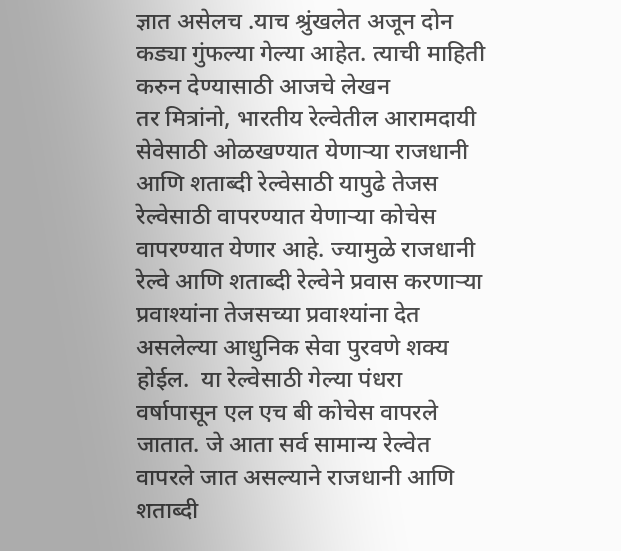ज्ञात असेलच .याच श्रुंखलेत अजून दोन कड्या गुंफल्या गेल्या आहेत. त्याची माहिती करुन देण्यासाठी आजचे लेखन                 तर मित्रांनो, भारतीय रेल्वेतील आरामदायी सेवेसाठी ओळखण्यात येणाऱ्या राजधानी आणि शताब्दी रेल्वेसाठी यापुढे तेजस रेल्वेसाठी वापरण्यात येणाऱ्या कोचेस वापरण्यात येणार आहे. ज्यामुळे राजधानी रेल्वे आणि शताब्दी रेल्वेने प्रवास करणाऱ्या प्रवाश्यांना तेजसच्या प्रवाश्यांना देत असलेल्या आधुनिक सेवा पुरवणे शक्य होईल.  या रेल्वेसाठी गेल्या पंधरा वर्षापासून एल एच बी कोचेस वापरले जातात. जे आता सर्व सामान्य रेल्वेत वापरले जात असल्याने राजधानी आणि शताब्दी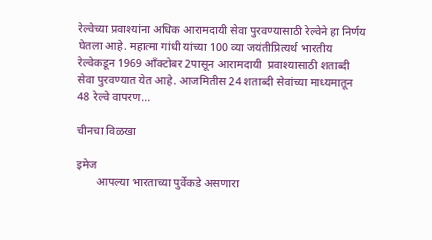रेल्वेच्या प्रवाश्यांना अधिक आरामदायी सेवा पुरवण्यासाठी रेल्वेने हा निर्णय घेतला आहे. महात्मा गांधी यांच्या 100 व्या जयंतीप्रित्यर्थ भारतीय रेल्वेकडून 1969 आँक्टोबर 2पासून आरामदायी  प्रवाश्यासाठी शताब्दी सेवा पुरवण्यात येत आहे. आजमितीस 24 शताब्दी सेवांच्या माध्यमातून 48 रेल्वे वापरण...

चीनचा विळखा

इमेज
       आपल्या भारताच्या पुर्वेकडे असणारा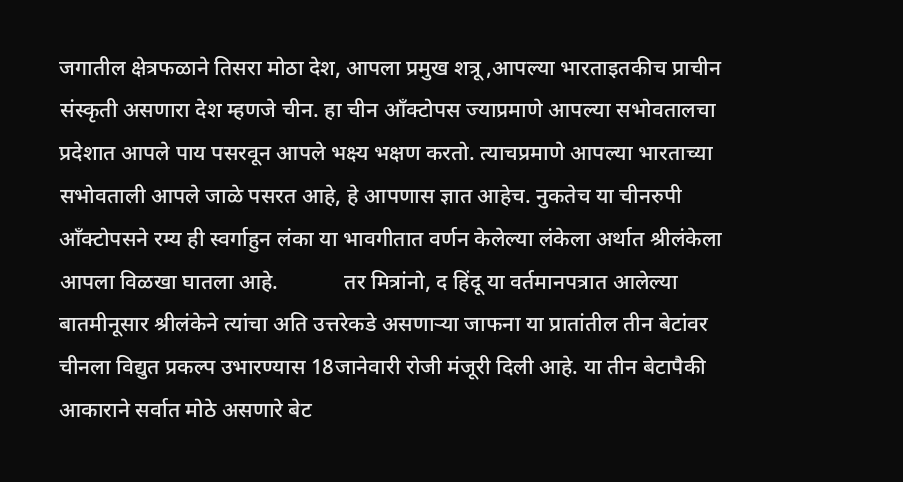जगातील क्षेत्रफळाने तिसरा मोठा देश, आपला प्रमुख शत्रू ,आपल्या भारताइतकीच प्राचीन संस्कृती असणारा देश म्हणजे चीन. हा चीन आँक्टोपस ज्याप्रमाणे आपल्या सभोवतालचा प्रदेशात आपले पाय पसरवून आपले भक्ष्य भक्षण करतो. त्याचप्रमाणे आपल्या भारताच्या सभोवताली आपले जाळे पसरत आहे, हे आपणास ज्ञात आहेच. नुकतेच या चीनरुपी आँक्टोपसने रम्य ही स्वर्गाहुन लंका या भावगीतात वर्णन केलेल्या लंकेला अर्थात श्रीलंकेला आपला विळखा घातला आहे.            तर मित्रांनो, द हिंदू या वर्तमानपत्रात आलेल्या बातमीनूसार श्रीलंकेने त्यांचा अति उत्तरेकडे असणाऱ्या जाफना या प्रातांतील तीन बेटांवर चीनला विद्युत प्रकल्प उभारण्यास 18जानेवारी रोजी मंजूरी दिली आहे. या तीन बेटापैकी आकाराने सर्वात मोठे असणारे बेट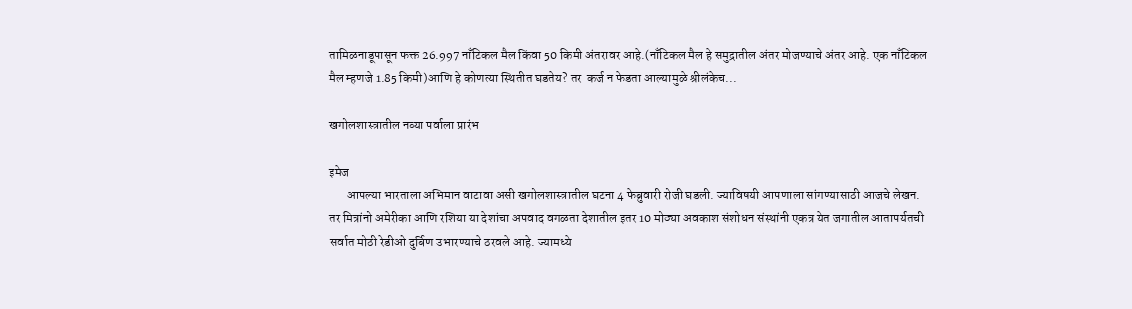तामिळनाडूपासून फक्त 26.997 नाँटिकल मैल किंवा 50 किमी अंतरावर आहे.(नाँटिकल मैल हे समुद्रातील अंतर मोजण्याचे अंतर आहे. एक नाँटिकल मैल म्हणजे 1.85 किमी)आणि हे कोणत्या स्थितीत घडतेय? तर  कर्ज न फेडता आल्यामुळे श्रीलंकेच...

खगोलशास्त्रातील नव्या पर्वाला प्रारंभ

इमेज
       आपल्या भारताला अभिमान वाटावा असी खगोलशास्त्रातील घटना 4 फेब्रुवारी रोजी घडली. ज्याविषयी आपणाला सांगण्यासाठी आजचे लेखन.           तर मित्रांनो अमेरीका आणि रशिया या देशांचा अपवाद वगळता देशातील इतर 10 मोठ्या अवकाश संशोधन संस्थांनी एकत्र येत जगातील आतापर्यतची सर्वात मोठी रेडीओ दुर्बिण उभारण्याचे ठरवले आहे. ज्यामध्ये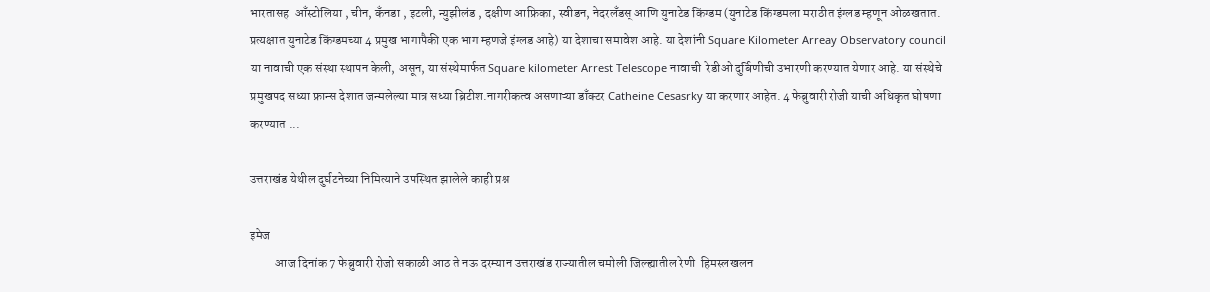भारतासह  आँस्टोलिया , चीन, कँनडा , इटली, न्युझीलंड , दक्षीण आफ्रिका, स्वीडन, नेदरलँडस् आणि युनाटेड किंग्डम (युनाटेड किंग्डमला मराठीत इंग्लड म्हणून ओळखतात. प्रत्यक्षात युनाटेड किंग्डमच्या 4 प्रमुख भागापैकी एक भाग म्हणजे इंग्लड आहे) या देशाचा समावेश आहे. या देशांनी Square Kilometer Arreay Observatory council या नावाची एक संस्था स्थापन केली, असून, या संस्थेमार्फत Square kilometer Arrest Telescope नावाची  रेडीओ दुर्बिणीची उभारणी करण्यात येणार आहे. या संस्थेचे प्रमुखपद सध्या फ्रान्स देशात जन्मलेल्या मात्र सध्या ब्रिटीश.नागरीकत्व असणाऱ्या डाँक्टर Catheine Cesasrky या करणार आहेत. 4 फेब्रुवारी रोजी याची अधिकृत घोषणा करण्यात ...

उत्तराखंड येथील दुर्घटनेच्या निमित्याने उपस्थित झालेले काही प्रश्न

इमेज
          आज दिनांक 7 फेब्रुवारी रोजो सकाळी आठ ते नऊ दरम्यान उत्तराखंड राज्यातील चमोली जिल्ह्यातील रेणी  हिमस्लखलन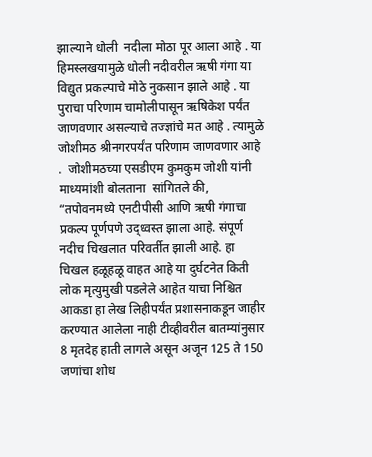झाल्याने धोली  नदीला मोठा पूर आला आहे . या हिमस्लखयामुळे धोली नदीवरील ऋषी गंगा या विद्युत प्रकल्पाचे मोठे नुकसान झाले आहे . या पुराचा परिणाम चामोलीपासून ऋषिकेश पर्यंत जाणवणार असल्याचे तज्ज्ञांचे मत आहे . त्यामुळे जोशीमठ श्रीनगरपर्यंत परिणाम जाणवणार आहे .  जोशीमठच्या एसडीएम कुमकुम जोशी यांनी माध्यमांशी बोलताना  सांगितले की, “तपोवनमध्ये एनटीपीसी आणि ऋषी गंगाचा प्रकल्प पूर्णपणे उद्ध्वस्त झाला आहे. संपूर्ण नदीच चिखलात परिवर्तीत झाली आहे. हा चिखल हळूहळू वाहत आहे या दुर्घटनेत किती लोक मृत्युमुखी पडलेले आहेत याचा निश्चित आकडा हा लेख लिहीपर्यंत प्रशासनाकडून जाहीर करण्यात आलेला नाही टीव्हीवरील बातम्यांनुसार 8 मृतदेह हाती लागले असून अजून 125 ते 150 जणांचा शोध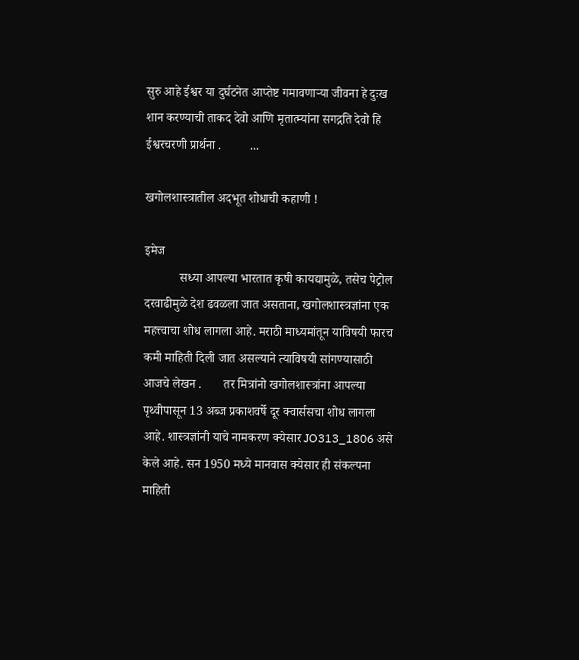सुरु आहे ईश्वर या दुर्घटनेत आप्तेष्ट गमावणाऱ्या जीवना हे दुःख शान करण्याची ताकद देवो आणि मृतात्म्यांना सगद्गति देवो हि ईश्वरचरणी प्रार्थना .         ...

खगोलशास्त्रातील अदभूत शोधाची कहाणी !

इमेज
           सध्या आपल्या भारतात कृषी कायद्यामुळे, तसेच पेट्रोल दरवाढीमुळे देश ढवळला जात असताना, खगोलशास्त्रज्ञांना एक महत्त्वाचा शोध लागला आहे. मराठी माध्यमांतून याविषयी फारच कमी माहिती दिली जात असल्याने त्याविषयी सांगण्यासाठी आजचे लेखन .       तर मित्रांनो खगोलशास्त्रांना आपल्या पृथ्वीपासून 13 अब्ज प्रकाशवर्षे दूर क्वार्ससचा शोध लागला आहे. शास्त्रज्ञांनी याचे नामकरण क्येसार JO313_1806 असे केले आहे. सन 1950 मध्ये मानवास क्येसार ही संकल्पना माहिती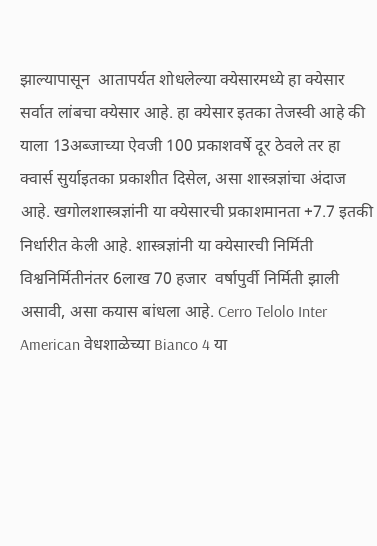झाल्यापासून  आतापर्यत शोधलेल्या क्येसारमध्ये हा क्येसार सर्वात लांबचा क्येसार आहे. हा क्येसार इतका तेजस्वी आहे की याला 13अब्जाच्या ऐवजी 100 प्रकाशवर्षे दूर ठेवले तर हा क्वार्स सुर्याइतका प्रकाशीत दिसेल, असा शास्त्रज्ञांचा अंदाज आहे. खगोलशास्त्रज्ञांनी या क्येसारची प्रकाशमानता +7.7 इतकी निर्धारीत केली आहे. शास्त्रज्ञांनी या क्येसारची निर्मिती विश्वनिर्मितीनंतर 6लाख 70 हजार  वर्षापुर्वी निर्मिती झाली असावी, असा कयास बांधला आहे. Cerro Telolo Inter American वेधशाळेच्या Bianco 4 या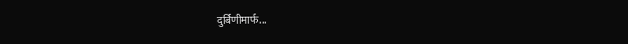दुर्बिणीमार्फ...